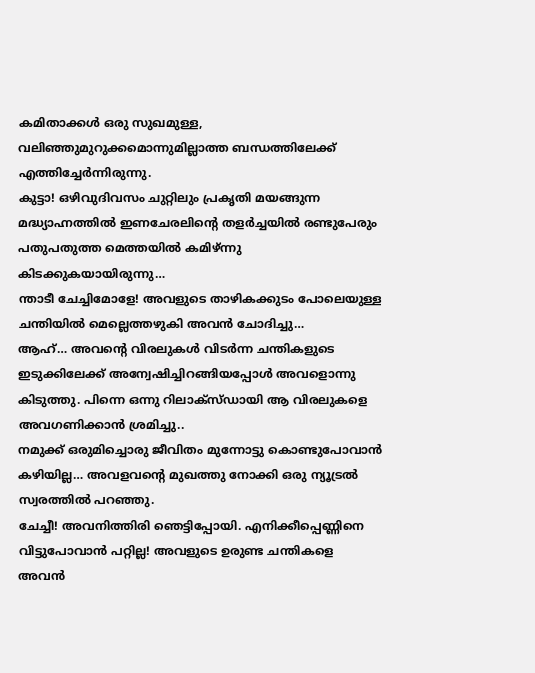കമിതാക്കൾ ഒരു സുഖമുള്ള, വലിഞ്ഞുമുറുക്കമൊന്നുമില്ലാത്ത ബന്ധത്തിലേക്ക് എത്തിച്ചേർന്നിരുന്നു.
കുട്ടാ! ഒഴിവുദിവസം ചുറ്റിലും പ്രകൃതി മയങ്ങുന്ന മദ്ധ്യാഹ്നത്തിൽ ഇണചേരലിൻ്റെ തളർച്ചയിൽ രണ്ടുപേരും പതുപതുത്ത മെത്തയിൽ കമിഴ്ന്നു കിടക്കുകയായിരുന്നു…
ന്താടീ ചേച്ചിമോളേ! അവളുടെ താഴികക്കുടം പോലെയുള്ള ചന്തിയിൽ മെല്ലെത്തഴുകി അവൻ ചോദിച്ചു…
ആഹ്… അവൻ്റെ വിരലുകൾ വിടർന്ന ചന്തികളുടെ ഇടുക്കിലേക്ക് അന്വേഷിച്ചിറങ്ങിയപ്പോൾ അവളൊന്നു കിടുത്തു. പിന്നെ ഒന്നു റിലാക്സ്ഡായി ആ വിരലുകളെ അവഗണിക്കാൻ ശ്രമിച്ചു..
നമുക്ക് ഒരുമിച്ചൊരു ജീവിതം മുന്നോട്ടു കൊണ്ടുപോവാൻ കഴിയില്ല… അവളവൻ്റെ മുഖത്തു നോക്കി ഒരു ന്യൂട്രൽ സ്വരത്തിൽ പറഞ്ഞു.
ചേച്ചീ! അവനിത്തിരി ഞെട്ടിപ്പോയി. എനിക്കീപ്പെണ്ണിനെ വിട്ടുപോവാൻ പറ്റില്ല! അവളുടെ ഉരുണ്ട ചന്തികളെ അവൻ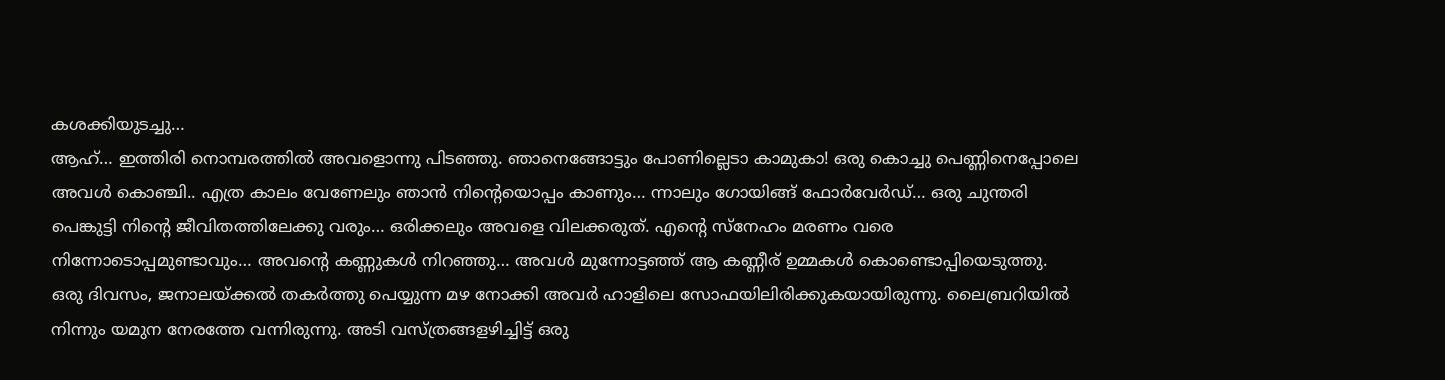കശക്കിയുടച്ചു…
ആഹ്… ഇത്തിരി നൊമ്പരത്തിൽ അവളൊന്നു പിടഞ്ഞു. ഞാനെങ്ങോട്ടും പോണില്ലെടാ കാമുകാ! ഒരു കൊച്ചു പെണ്ണിനെപ്പോലെ അവൾ കൊഞ്ചി.. എത്ര കാലം വേണേലും ഞാൻ നിൻ്റെയൊപ്പം കാണും… ന്നാലും ഗോയിങ്ങ് ഫോർവേർഡ്… ഒരു ചുന്തരി പെങ്കുട്ടി നിൻ്റെ ജീവിതത്തിലേക്കു വരും… ഒരിക്കലും അവളെ വിലക്കരുത്. എൻ്റെ സ്നേഹം മരണം വരെ നിന്നോടൊപ്പമുണ്ടാവും… അവൻ്റെ കണ്ണുകൾ നിറഞ്ഞു… അവൾ മുന്നോട്ടഞ്ഞ് ആ കണ്ണീര് ഉമ്മകൾ കൊണ്ടൊപ്പിയെടുത്തു.
ഒരു ദിവസം, ജനാലയ്ക്കൽ തകർത്തു പെയ്യുന്ന മഴ നോക്കി അവർ ഹാളിലെ സോഫയിലിരിക്കുകയായിരുന്നു. ലൈബ്രറിയിൽ നിന്നും യമുന നേരത്തേ വന്നിരുന്നു. അടി വസ്ത്രങ്ങളഴിച്ചിട്ട് ഒരു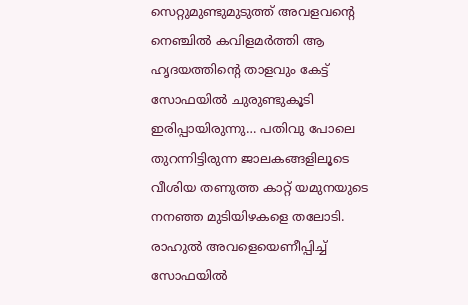സെറ്റുമുണ്ടുമുടുത്ത് അവളവൻ്റെ നെഞ്ചിൽ കവിളമർത്തി ആ ഹൃദയത്തിൻ്റെ താളവും കേട്ട് സോഫയിൽ ചുരുണ്ടുകൂടി ഇരിപ്പായിരുന്നു… പതിവു പോലെ തുറന്നിട്ടിരുന്ന ജാലകങ്ങളിലൂടെ വീശിയ തണുത്ത കാറ്റ് യമുനയുടെ നനഞ്ഞ മുടിയിഴകളെ തലോടി. രാഹുൽ അവളെയെണീപ്പിച്ച് സോഫയിൽ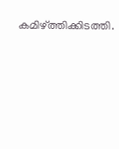കമിഴ്ത്തിക്കിടത്തി.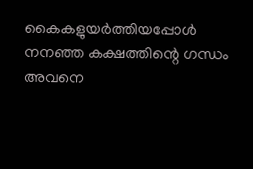കൈകളുയർത്തിയപ്പോൾ നനഞ്ഞ കക്ഷത്തിന്റെ ഗന്ധം അവനെ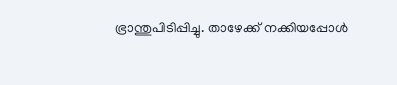ഭ്രാന്തുപിടിപ്പിച്ചു. താഴേക്ക് നക്കിയപ്പോൾ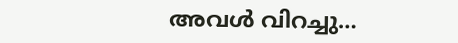അവൾ വിറച്ചു…